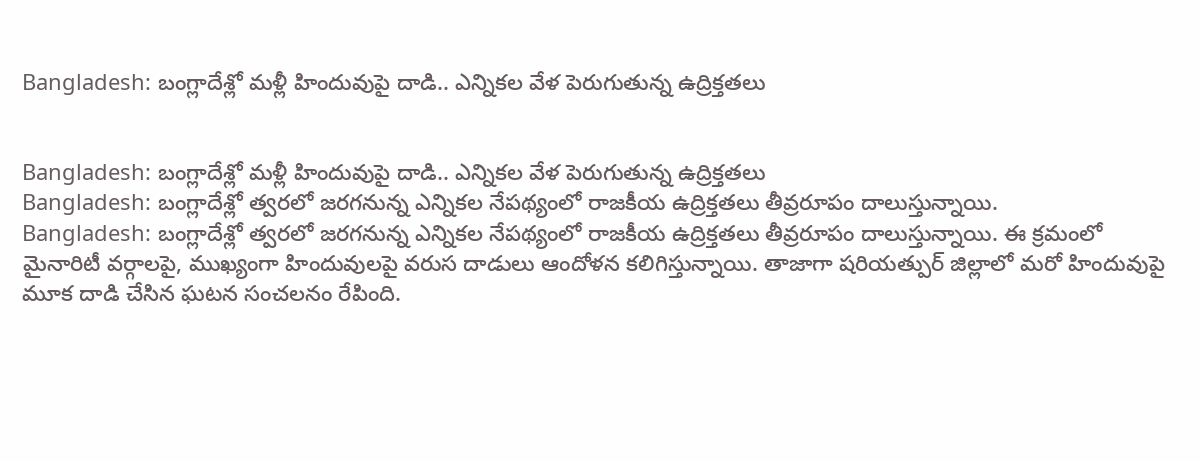Bangladesh: బంగ్లాదేశ్లో మళ్లీ హిందువుపై దాడి.. ఎన్నికల వేళ పెరుగుతున్న ఉద్రిక్తతలు


Bangladesh: బంగ్లాదేశ్లో మళ్లీ హిందువుపై దాడి.. ఎన్నికల వేళ పెరుగుతున్న ఉద్రిక్తతలు
Bangladesh: బంగ్లాదేశ్లో త్వరలో జరగనున్న ఎన్నికల నేపథ్యంలో రాజకీయ ఉద్రిక్తతలు తీవ్రరూపం దాలుస్తున్నాయి.
Bangladesh: బంగ్లాదేశ్లో త్వరలో జరగనున్న ఎన్నికల నేపథ్యంలో రాజకీయ ఉద్రిక్తతలు తీవ్రరూపం దాలుస్తున్నాయి. ఈ క్రమంలో మైనారిటీ వర్గాలపై, ముఖ్యంగా హిందువులపై వరుస దాడులు ఆందోళన కలిగిస్తున్నాయి. తాజాగా షరియత్పుర్ జిల్లాలో మరో హిందువుపై మూక దాడి చేసిన ఘటన సంచలనం రేపింది.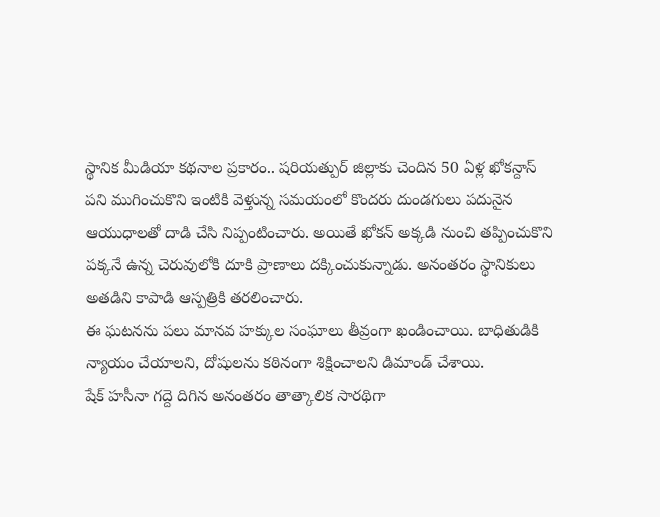స్థానిక మీడియా కథనాల ప్రకారం.. షరియత్పుర్ జిల్లాకు చెందిన 50 ఏళ్ల ఖోకన్దాస్ పని ముగించుకొని ఇంటికి వెళ్తున్న సమయంలో కొందరు దుండగులు పదునైన ఆయుధాలతో దాడి చేసి నిప్పంటించారు. అయితే ఖోకన్ అక్కడి నుంచి తప్పించుకొని పక్కనే ఉన్న చెరువులోకి దూకి ప్రాణాలు దక్కించుకున్నాడు. అనంతరం స్థానికులు అతడిని కాపాడి ఆస్పత్రికి తరలించారు.
ఈ ఘటనను పలు మానవ హక్కుల సంఘాలు తీవ్రంగా ఖండించాయి. బాధితుడికి న్యాయం చేయాలని, దోషులను కఠినంగా శిక్షించాలని డిమాండ్ చేశాయి.
షేక్ హసీనా గద్దె దిగిన అనంతరం తాత్కాలిక సారథిగా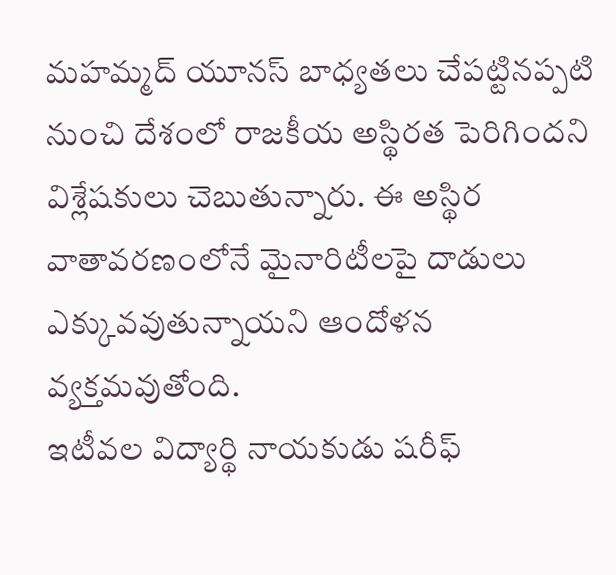మహమ్మద్ యూనస్ బాధ్యతలు చేపట్టినప్పటి నుంచి దేశంలో రాజకీయ అస్థిరత పెరిగిందని విశ్లేషకులు చెబుతున్నారు. ఈ అస్థిర వాతావరణంలోనే మైనారిటీలపై దాడులు ఎక్కువవుతున్నాయని ఆందోళన వ్యక్తమవుతోంది.
ఇటీవల విద్యార్థి నాయకుడు షరీఫ్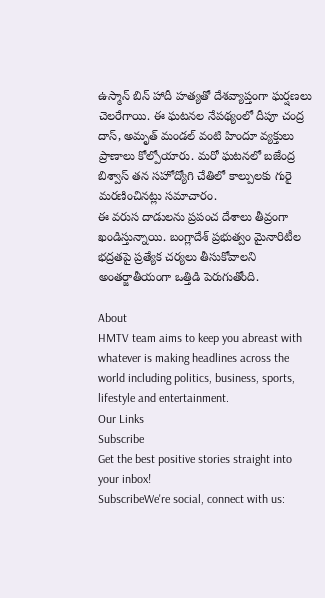ఉస్మాన్ బిన్ హాదీ హత్యతో దేశవ్యాప్తంగా ఘర్షణలు చెలరేగాయి. ఈ ఘటనల నేపథ్యంలో దీపూ చంద్ర దాస్, అమృత్ మండల్ వంటి హిందూ వ్యక్తులు ప్రాణాలు కోల్పోయారు. మరో ఘటనలో బజేంద్ర బిశ్వాస్ తన సహోద్యోగి చేతిలో కాల్పులకు గురై మరణించినట్లు సమాచారం.
ఈ వరుస దాడులను ప్రపంచ దేశాలు తీవ్రంగా ఖండిస్తున్నాయి. బంగ్లాదేశ్ ప్రభుత్వం మైనారిటీల భద్రతపై ప్రత్యేక చర్యలు తీసుకోవాలని అంతర్జాతీయంగా ఒత్తిడి పెరుగుతోంది.

About
HMTV team aims to keep you abreast with whatever is making headlines across the world including politics, business, sports, lifestyle and entertainment.
Our Links
Subscribe
Get the best positive stories straight into your inbox!
SubscribeWe're social, connect with us: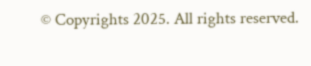© Copyrights 2025. All rights reserved.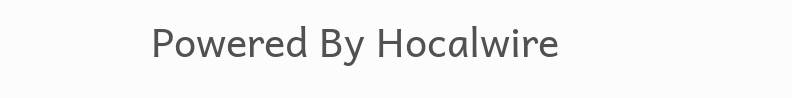Powered By Hocalwire